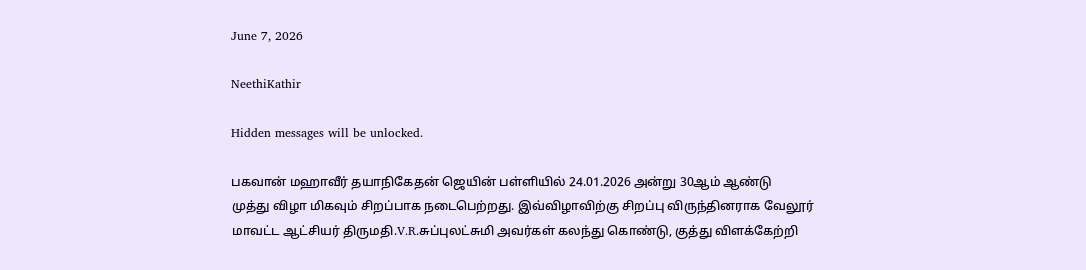June 7, 2026

NeethiKathir

Hidden messages will be unlocked.

பகவான் மஹாவீர் தயாநிகேதன் ஜெயின் பள்ளியில் 24.01.2026 அன்று 30ஆம் ஆண்டு
முத்து விழா மிகவும் சிறப்பாக நடைபெற்றது. இவ்விழாவிற்கு சிறப்பு விருந்தினராக வேலூர்
மாவட்ட ஆட்சியர் திருமதி.V.R.சுப்புலட்சுமி அவர்கள் கலந்து கொண்டு, குத்து விளக்கேற்றி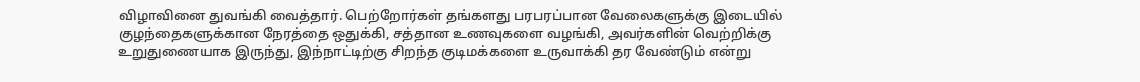விழாவினை துவங்கி வைத்தார். பெற்றோர்கள் தங்களது பரபரப்பான வேலைகளுக்கு இடையில்
குழந்தைகளுக்கான நேரத்தை ஒதுக்கி, சத்தான உணவுகளை வழங்கி, அவர்களின் வெற்றிக்கு
உறுதுணையாக இருந்து, இந்நாட்டிற்கு சிறந்த குடிமக்களை உருவாக்கி தர வேண்டும் என்று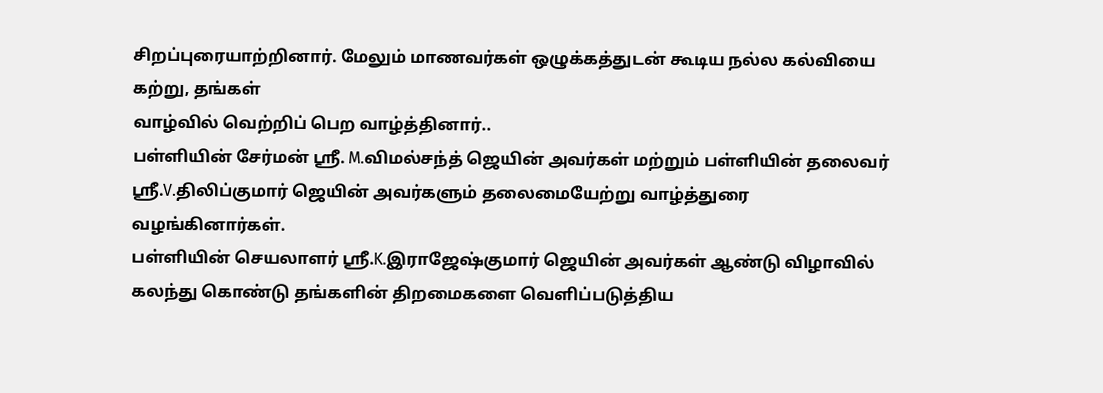சிறப்புரையாற்றினார். மேலும் மாணவர்கள் ஒழுக்கத்துடன் கூடிய நல்ல கல்வியை கற்று, தங்கள்
வாழ்வில் வெற்றிப் பெற வாழ்த்தினார்..
பள்ளியின் சேர்மன் ஸ்ரீ. M.விமல்சந்த் ஜெயின் அவர்கள் மற்றும் பள்ளியின் தலைவர்
ஸ்ரீ.V.திலிப்குமார் ஜெயின் அவர்களும் தலைமையேற்று வாழ்த்துரை வழங்கினார்கள்.
பள்ளியின் செயலாளர் ஸ்ரீ.K.இராஜேஷ்குமார் ஜெயின் அவர்கள் ஆண்டு விழாவில்
கலந்து கொண்டு தங்களின் திறமைகளை வெளிப்படுத்திய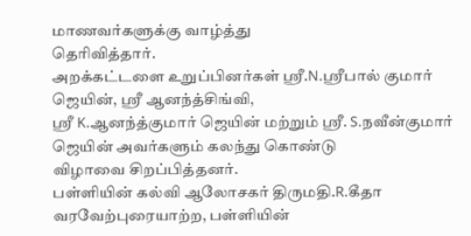மாணவர்களுக்கு வாழ்த்து
தெரிவித்தார்.
அறக்கட்டளை உறுப்பினர்கள் ஸ்ரீ.N.ஸ்ரீபால் குமார் ஜெயின், ஸ்ரீ ஆனந்த்சிங்வி,
ஸ்ரீ K.ஆனந்த்குமார் ஜெயின் மற்றும் ஸ்ரீ. S.நவீன்குமார் ஜெயின் அவர்களும் கலந்து கொண்டு
விழாவை சிறப்பித்தனர்.
பள்ளியின் கல்வி ஆலோசகர் திருமதி.R.கீதா வரவேற்புரையாற்ற, பள்ளியின்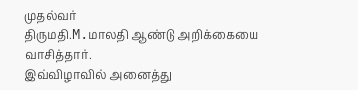முதல்வர்
திருமதி.M.மாலதி ஆண்டு அறிக்கையை வாசித்தார்.
இவ்விழாவில் அனைத்து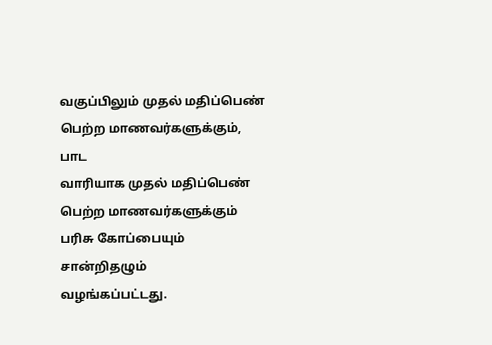வகுப்பிலும் முதல் மதிப்பெண் பெற்ற மாணவர்களுக்கும், பாட
வாரியாக முதல் மதிப்பெண் பெற்ற மாணவர்களுக்கும் பரிசு கோப்பையும் சான்றிதழும்
வழங்கப்பட்டது.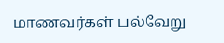மாணவர்கள் பல்வேறு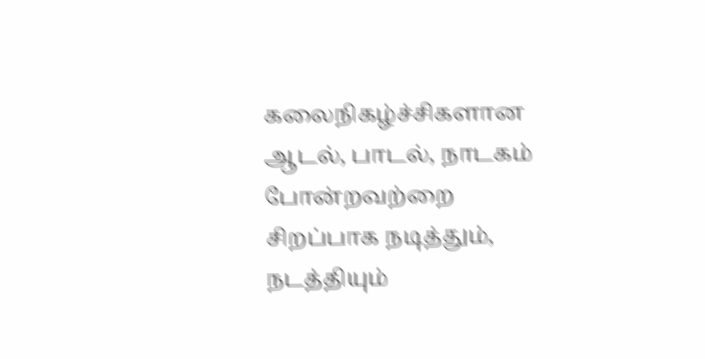கலைநிகழ்ச்சிகளான ஆடல், பாடல், நாடகம் போன்றவற்றை
சிறப்பாக நடித்தும், நடத்தியும்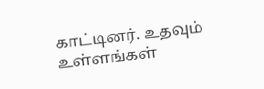காட்டினர். உதவும் உள்ளங்கள்